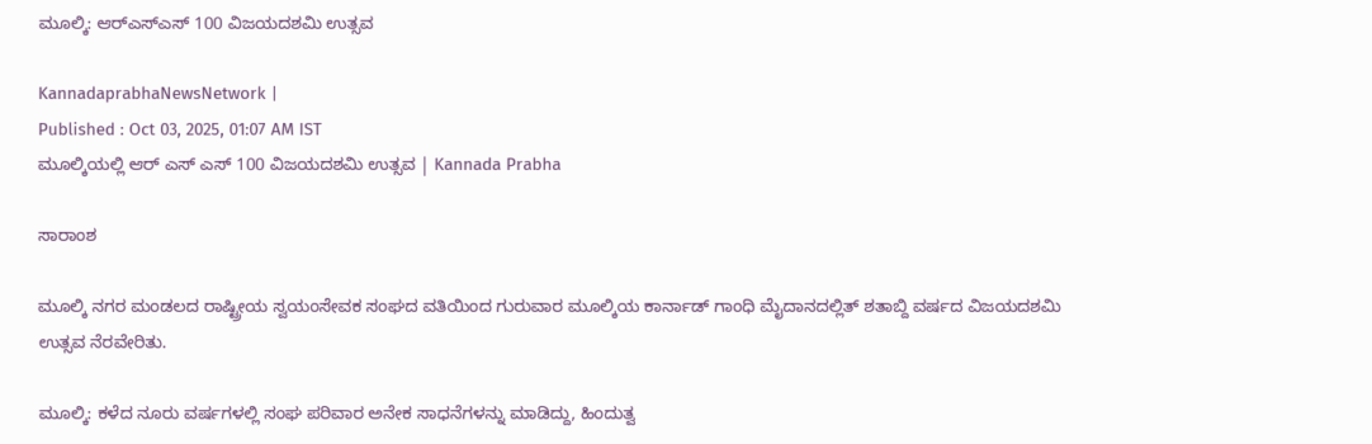ಮೂಲ್ಕಿ: ಆರ್‌ಎಸ್ಎಸ್‌ 100 ವಿಜಯದಶಮಿ ಉತ್ಸವ

KannadaprabhaNewsNetwork |
Published : Oct 03, 2025, 01:07 AM IST
ಮೂಲ್ಕಿಯಲ್ಲಿ ಆರ್‌ ಎಸ್‌ ಎಸ್‌ 100 ವಿಜಯದಶಮಿ ಉತ್ಸವ | Kannada Prabha

ಸಾರಾಂಶ

ಮೂಲ್ಕಿ ನಗರ ಮಂಡಲದ ರಾಷ್ಟ್ರೀಯ ಸ್ವಯಂಸೇವಕ ಸಂಘದ ವತಿಯಿಂದ ಗುರುವಾರ ಮೂಲ್ಕಿಯ ಕಾರ್ನಾಡ್ ಗಾಂಧಿ ಮೈದಾನದಲ್ಲಿತ್‌ ಶತಾಬ್ದಿ ವರ್ಷದ ವಿಜಯದಶಮಿ ಉತ್ಸವ ನೆರವೇರಿತು.

ಮೂಲ್ಕಿ: ಕಳೆದ ನೂರು ವರ್ಷಗಳಲ್ಲಿ ಸಂಘ ಪರಿವಾರ ಅನೇಕ ಸಾಧನೆಗಳನ್ನು ಮಾಡಿದ್ದು, ಹಿಂದುತ್ವ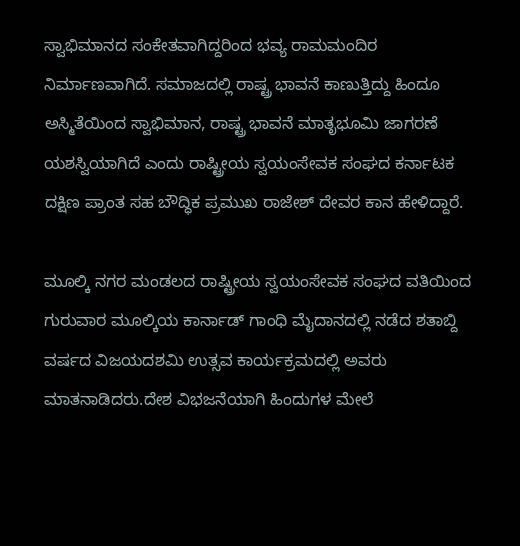ಸ್ವಾಭಿಮಾನದ ಸಂಕೇತವಾಗಿದ್ದರಿಂದ ಭವ್ಯ ರಾಮಮಂದಿರ ನಿರ್ಮಾಣವಾಗಿದೆ. ಸಮಾಜದಲ್ಲಿ ರಾಷ್ಟ್ರ ಭಾವನೆ ಕಾಣುತ್ತಿದ್ದು ಹಿಂದೂ ಅಸ್ಮಿತೆಯಿಂದ ಸ್ವಾಭಿಮಾನ, ರಾಷ್ಟ್ರ ಭಾವನೆ ಮಾತೃಭೂಮಿ ಜಾಗರಣೆ ಯಶಸ್ವಿಯಾಗಿದೆ ಎಂದು ರಾಷ್ಟ್ರೀಯ ಸ್ವಯಂಸೇವಕ ಸಂಘದ ಕರ್ನಾಟಕ ದಕ್ಷಿಣ ಪ್ರಾಂತ ಸಹ ಬೌದ್ಧಿಕ ಪ್ರಮುಖ ರಾಜೇಶ್ ದೇವರ ಕಾನ ಹೇಳಿದ್ದಾರೆ.

ಮೂಲ್ಕಿ ನಗರ ಮಂಡಲದ ರಾಷ್ಟ್ರೀಯ ಸ್ವಯಂಸೇವಕ ಸಂಘದ ವತಿಯಿಂದ ಗುರುವಾರ ಮೂಲ್ಕಿಯ ಕಾರ್ನಾಡ್ ಗಾಂಧಿ ಮೈದಾನದಲ್ಲಿ ನಡೆದ ಶತಾಬ್ದಿ ವರ್ಷದ ವಿಜಯದಶಮಿ ಉತ್ಸವ ಕಾರ್ಯಕ್ರಮದಲ್ಲಿ ಅವರು ಮಾತನಾಡಿದರು.ದೇಶ ವಿಭಜನೆಯಾಗಿ ಹಿಂದುಗಳ ಮೇಲೆ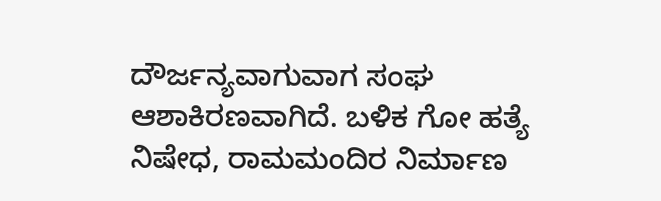ದೌರ್ಜನ್ಯವಾಗುವಾಗ ಸಂಘ ಆಶಾಕಿರಣವಾಗಿದೆ. ಬಳಿಕ ಗೋ ಹತ್ಯೆ ನಿಷೇಧ, ರಾಮಮಂದಿರ ನಿರ್ಮಾಣ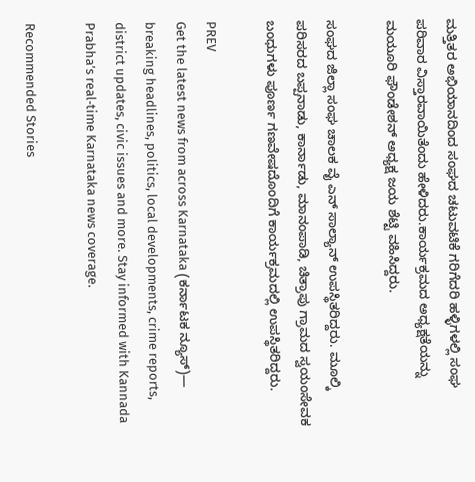ಮತ್ತಿತರ ಅಭಿಯಾನದಿಂದ ಸಂಘದ ಚಟುವಟಿಕೆ ಗರಿಗೆದರಿ ಹಳ್ಳಿಗಳಲ್ಲಿ ಸಂಘ ಪರಿವಾರ ವಿಸ್ತಾರವಾಯಿತೆಂದು ಹೇಳಿದರು.ಕಾರ್ಯಕ್ರಮದ ಅಧ್ಯಕ್ಷತೆಯನ್ನು ಮಯೂರಿ ಫೌಂಡೇಶನ್ ಅಧ್ಯಕ್ಷ ಜಯ ಶೆಟ್ಟಿ ವಹಿಸಿದ್ದರು.

ಸಂಘದ ಜಿಲ್ಲಾ ಸಂಘ ಚಾಲಕ ವೈ ಎನ್ ಸಾಲ್ಯಾನ್ ಉಪಸ್ಥಿತರಿದ್ದರು. ಮೂಲ್ಕಿ ಪರಿಸರದ ಬಪ್ಪನಾಡು, ಕಾರ್ನಾಡು, ಮಾನಂಪಾಡಿ, ಚಿತ್ರಾಪು ಗ್ರಾಮದ ಸ್ವಯಂಸೇವಕ ಬಂಧುಗಳು ಪೂರ್ಣ ಗಣವೇಷದೊಂದಿಗೆ ಕಾರ್ಯಕ್ರಮದಲ್ಲಿ ಉಪಸ್ಥಿತರಿದ್ದರು.

PREV
Get the latest news from across Karnataka (ಕರ್ನಾಟಕ ನ್ಯೂಸ್)— breaking headlines, politics, local developments, crime reports, district updates, civic issues and more. Stay informed with Kannada Prabha’s real‑time Karnataka news coverage.

Recommended Stories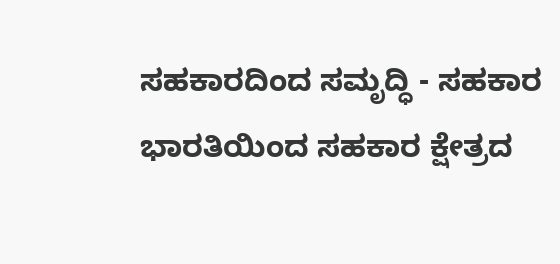ಸಹಕಾರದಿಂದ ಸಮೃದ್ಧಿ - ಸಹಕಾರ ಭಾರತಿಯಿಂದ ಸಹಕಾರ ಕ್ಷೇತ್ರದ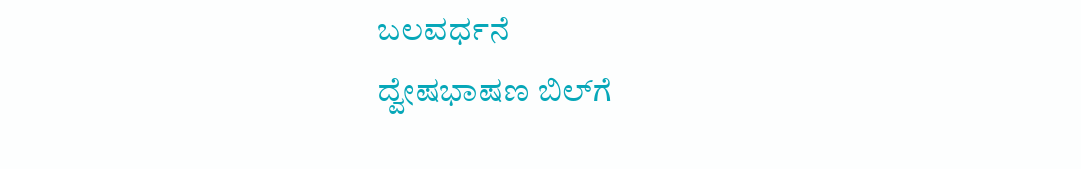ಬಲವರ್ಧನೆ
ದ್ವೇಷಭಾಷಣ ಬಿಲ್‌ಗೆ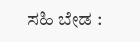ಸಹಿ ಬೇಡ :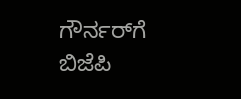ಗೌರ್ನರ್‌ಗೆ ಬಿಜೆಪಿ